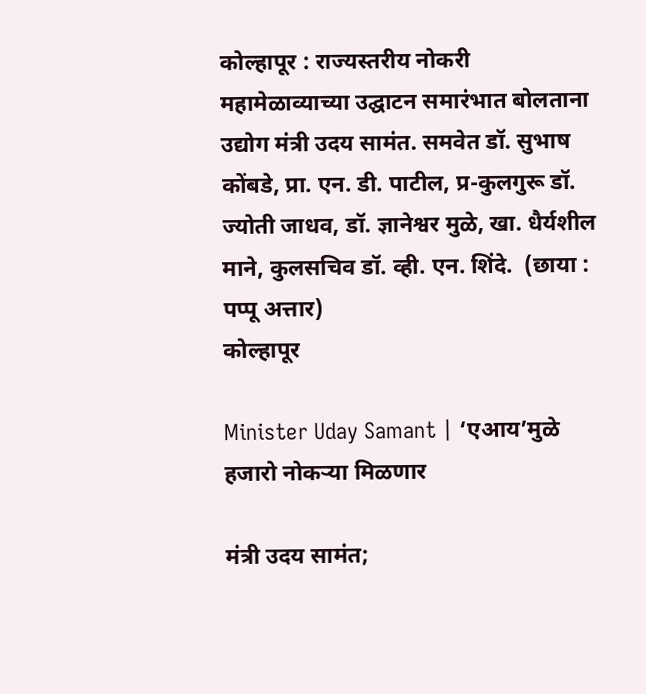कोल्हापूर : राज्यस्तरीय नोकरी महामेळाव्याच्या उद्घाटन समारंभात बोलताना उद्योग मंत्री उदय सामंत. समवेत डॉ. सुभाष कोंबडे, प्रा. एन. डी. पाटील, प्र-कुलगुरू डॉ. ज्योती जाधव, डॉ. ज्ञानेश्वर मुळे, खा. धैर्यशील माने, कुलसचिव डॉ. व्ही. एन. शिंदे.  (छाया : पप्पू अत्तार)
कोल्हापूर

Minister Uday Samant | ‘एआय’मुळे हजारो नोकर्‍या मिळणार

मंत्री उदय सामंत;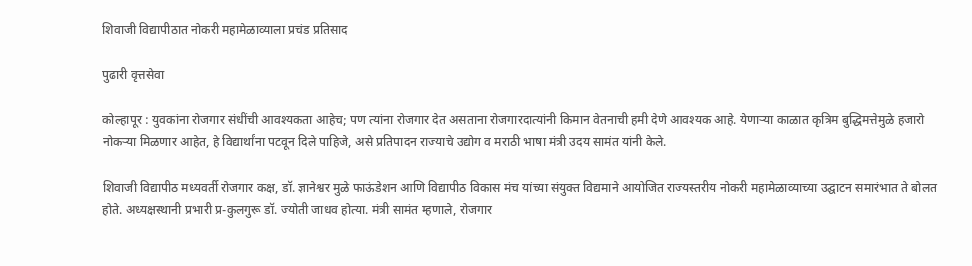शिवाजी विद्यापीठात नोकरी महामेळाव्याला प्रचंड प्रतिसाद

पुढारी वृत्तसेवा

कोल्हापूर : युवकांना रोजगार संधींची आवश्यकता आहेच; पण त्यांना रोजगार देत असताना रोजगारदात्यांनी किमान वेतनाची हमी देणे आवश्यक आहे. येणार्‍या काळात कृत्रिम बुद्धिमत्तेमुळे हजारो नोकर्‍या मिळणार आहेत, हे विद्यार्थांना पटवून दिले पाहिजे, असे प्रतिपादन राज्याचे उद्योग व मराठी भाषा मंत्री उदय सामंत यांनी केले.

शिवाजी विद्यापीठ मध्यवर्ती रोजगार कक्ष, डॉ. ज्ञानेश्वर मुळे फाऊंडेशन आणि विद्यापीठ विकास मंच यांच्या संयुक्त विद्यमाने आयोजित राज्यस्तरीय नोकरी महामेळाव्याच्या उद्घाटन समारंभात ते बोलत होते. अध्यक्षस्थानी प्रभारी प्र-कुलगुरू डॉ. ज्योती जाधव होत्या. मंत्री सामंत म्हणाले, रोजगार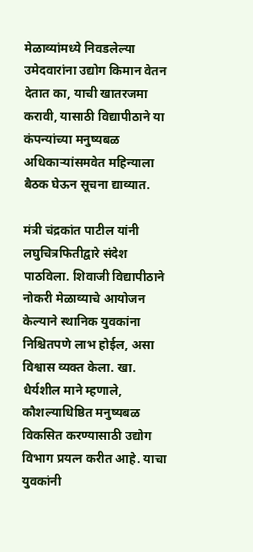मेळाव्यांमध्ये निवडलेल्या उमेदवारांना उद्योग किमान वेतन देतात का, याची खातरजमा करावी, यासाठी विद्यापीठाने या कंपन्यांच्या मनुष्यबळ अधिकार्‍यांसमवेत महिन्याला बैठक घेऊन सूचना द्याव्यात.

मंत्री चंद्रकांत पाटील यांनी लघुचित्रफितीद्वारे संदेश पाठविला. शिवाजी विद्यापीठाने नोकरी मेळाव्याचे आयोजन केल्याने स्थानिक युवकांना निश्चितपणे लाभ होईल, असा विश्वास व्यक्त केला. खा. धैर्यशील माने म्हणाले, कौशल्याधिष्ठित मनुष्यबळ विकसित करण्यासाठी उद्योग विभाग प्रयत्न करीत आहे. याचा युवकांनी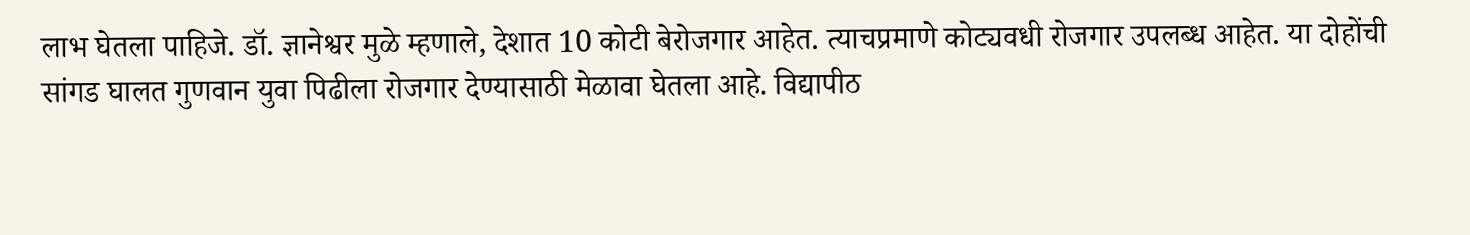लाभ घेतला पाहिजे. डॉ. ज्ञानेश्वर मुळे म्हणाले, देशात 10 कोटी बेरोजगार आहेत. त्याचप्रमाणे कोट्यवधी रोजगार उपलब्ध आहेत. या दोहोंची सांगड घालत गुणवान युवा पिढीला रोजगार देण्यासाठी मेळावा घेतला आहे. विद्यापीठ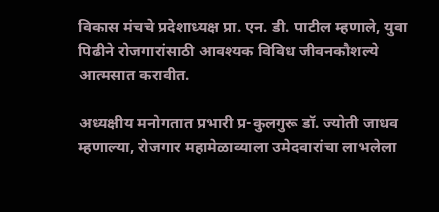विकास मंचचे प्रदेशाध्यक्ष प्रा. एन. डी. पाटील म्हणाले, युवा पिढीने रोजगारांसाठी आवश्यक विविध जीवनकौशल्ये आत्मसात करावीत.

अध्यक्षीय मनोगतात प्रभारी प्र-कुलगुरू डॉ. ज्योती जाधव म्हणाल्या, रोजगार महामेळाव्याला उमेदवारांचा लाभलेला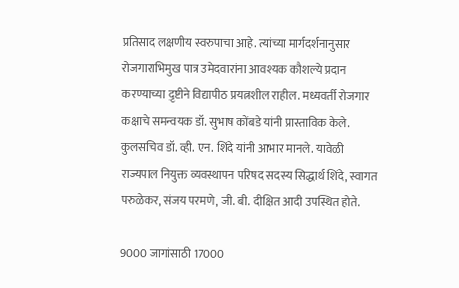प्रतिसाद लक्षणीय स्वरुपाचा आहे. त्यांच्या मार्गदर्शनानुसार रोजगाराभिमुख पात्र उमेदवारांना आवश्यक कौशल्ये प्रदान करण्याच्या द़ृष्टीने विद्यापीठ प्रयत्नशील राहील. मध्यवर्ती रोजगार कक्षाचे समन्वयक डॉ. सुभाष कोंबडे यांनी प्रास्ताविक केले. कुलसचिव डॉ. व्ही. एन. शिंदे यांनी आभार मानले. यावेळी राज्यपाल नियुक्त व्यवस्थापन परिषद सदस्य सिद्धार्थ शिंदे, स्वागत परुळेकर, संजय परमणे, जी. बी. दीक्षित आदी उपस्थित होते.

9000 जागांसाठी 17000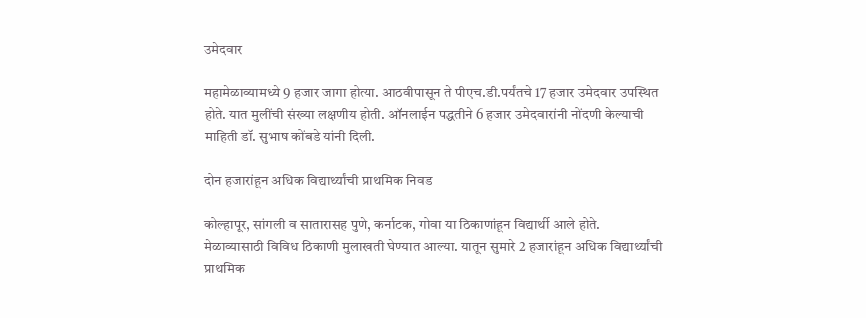उमेदवार

महामेळाव्यामध्ये 9 हजार जागा होत्या. आठवीपासून ते पीएच.डी.पर्यंतचे 17 हजार उमेदवार उपस्थित होते. यात मुलींची संख्या लक्षणीय होती. ऑनलाईन पद्धतीने 6 हजार उमेदवारांनी नोंदणी केल्याची माहिती डॉ. सुभाष कोंबडे यांनी दिली.

दोन हजारांहून अधिक विद्यार्थ्यांची प्राथमिक निवड

कोल्हापूर, सांगली व सातारासह पुणे, कर्नाटक, गोवा या ठिकाणांहून विद्यार्थी आले होते. मेळाव्यासाठी विविध ठिकाणी मुलाखती घेण्यात आल्या. यातून सुमारे 2 हजारांहून अधिक विद्यार्थ्यांची प्राथमिक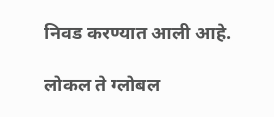निवड करण्यात आली आहे.

लोकल ते ग्लोबल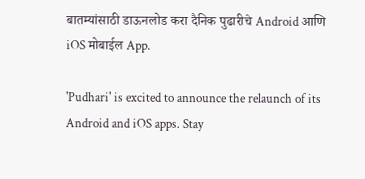बातम्यांसाठी डाऊनलोड करा दैनिक पुढारीचे Android आणि iOS मोबाईल App.

'Pudhari' is excited to announce the relaunch of its Android and iOS apps. Stay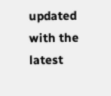updated with the latest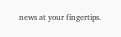news at your fingertips.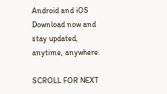Android and iOS Download now and stay updated, anytime, anywhere.

SCROLL FOR NEXT